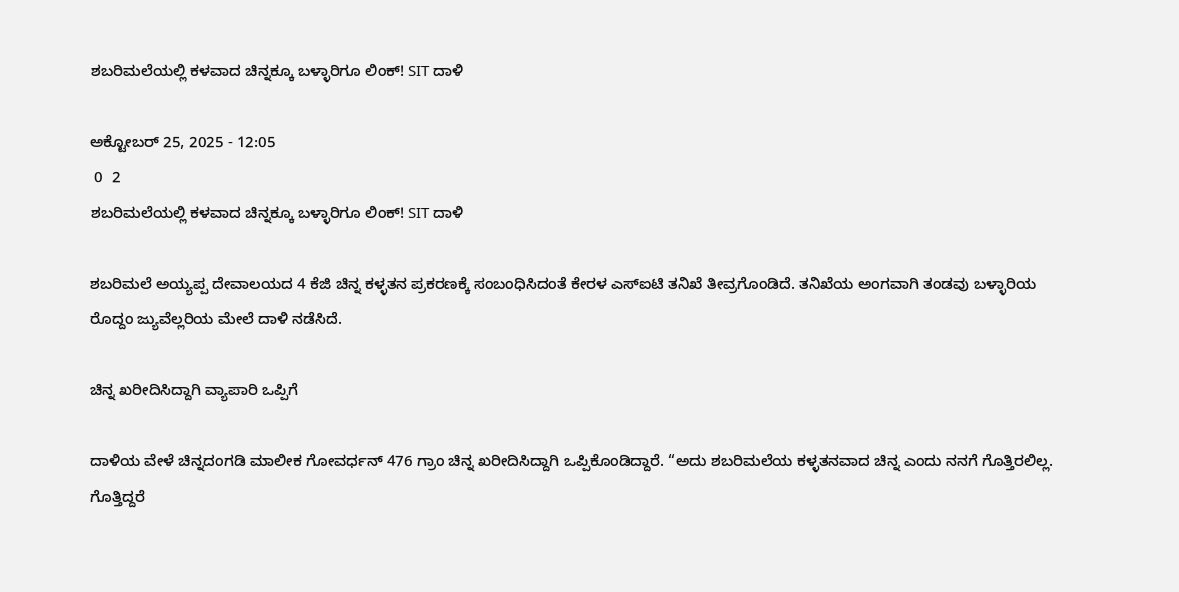ಶಬರಿಮಲೆಯಲ್ಲಿ ಕಳವಾದ ಚಿನ್ನಕ್ಕೂ ಬಳ್ಳಾರಿಗೂ ಲಿಂಕ್! SIT ದಾಳಿ

ಅಕ್ಟೋಬರ್ 25, 2025 - 12:05
 0  2
ಶಬರಿಮಲೆಯಲ್ಲಿ ಕಳವಾದ ಚಿನ್ನಕ್ಕೂ ಬಳ್ಳಾರಿಗೂ ಲಿಂಕ್! SIT ದಾಳಿ

ಶಬರಿಮಲೆ ಅಯ್ಯಪ್ಪ ದೇವಾಲಯದ 4 ಕೆಜಿ ಚಿನ್ನ ಕಳ್ಳತನ ಪ್ರಕರಣಕ್ಕೆ ಸಂಬಂಧಿಸಿದಂತೆ ಕೇರಳ ಎಸ್‌ಐಟಿ ತನಿಖೆ ತೀವ್ರಗೊಂಡಿದೆ. ತನಿಖೆಯ ಅಂಗವಾಗಿ ತಂಡವು ಬಳ್ಳಾರಿಯ ರೊದ್ದಂ ಜ್ಯುವೆಲ್ಲರಿಯ ಮೇಲೆ ದಾಳಿ ನಡೆಸಿದೆ.

ಚಿನ್ನ ಖರೀದಿಸಿದ್ದಾಗಿ ವ್ಯಾಪಾರಿ ಒಪ್ಪಿಗೆ

ದಾಳಿಯ ವೇಳೆ ಚಿನ್ನದಂಗಡಿ ಮಾಲೀಕ ಗೋವರ್ಧನ್ 476 ಗ್ರಾಂ ಚಿನ್ನ ಖರೀದಿಸಿದ್ದಾಗಿ ಒಪ್ಪಿಕೊಂಡಿದ್ದಾರೆ. “ಅದು ಶಬರಿಮಲೆಯ ಕಳ್ಳತನವಾದ ಚಿನ್ನ ಎಂದು ನನಗೆ ಗೊತ್ತಿರಲಿಲ್ಲ. ಗೊತ್ತಿದ್ದರೆ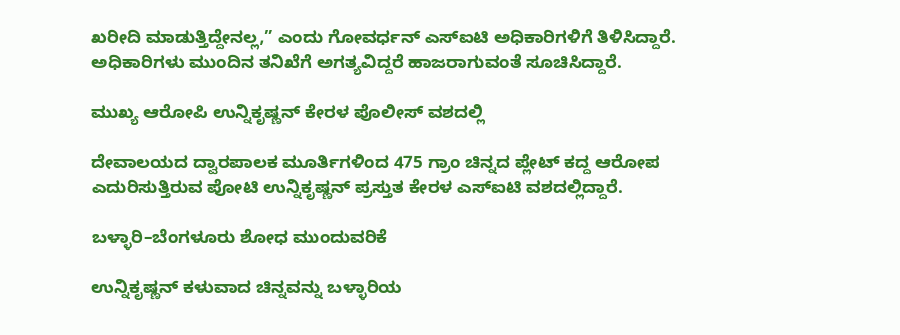ಖರೀದಿ ಮಾಡುತ್ತಿದ್ದೇನಲ್ಲ,” ಎಂದು ಗೋವರ್ಧನ್ ಎಸ್‌ಐಟಿ ಅಧಿಕಾರಿಗಳಿಗೆ ತಿಳಿಸಿದ್ದಾರೆ. ಅಧಿಕಾರಿಗಳು ಮುಂದಿನ ತನಿಖೆಗೆ ಅಗತ್ಯವಿದ್ದರೆ ಹಾಜರಾಗುವಂತೆ ಸೂಚಿಸಿದ್ದಾರೆ.

ಮುಖ್ಯ ಆರೋಪಿ ಉನ್ನಿಕೃಷ್ಣನ್ ಕೇರಳ ಪೊಲೀಸ್ ವಶದಲ್ಲಿ

ದೇವಾಲಯದ ದ್ವಾರಪಾಲಕ ಮೂರ್ತಿಗಳಿಂದ 475 ಗ್ರಾಂ ಚಿನ್ನದ ಪ್ಲೇಟ್ ಕದ್ದ ಆರೋಪ ಎದುರಿಸುತ್ತಿರುವ ಪೋಟಿ ಉನ್ನಿಕೃಷ್ಣನ್ ಪ್ರಸ್ತುತ ಕೇರಳ ಎಸ್‌ಐಟಿ ವಶದಲ್ಲಿದ್ದಾರೆ.

ಬಳ್ಳಾರಿ–ಬೆಂಗಳೂರು ಶೋಧ ಮುಂದುವರಿಕೆ

ಉನ್ನಿಕೃಷ್ಣನ್ ಕಳುವಾದ ಚಿನ್ನವನ್ನು ಬಳ್ಳಾರಿಯ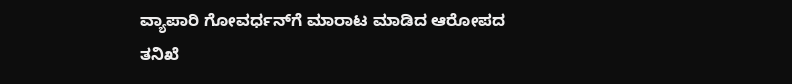ವ್ಯಾಪಾರಿ ಗೋವರ್ಧನ್‌ಗೆ ಮಾರಾಟ ಮಾಡಿದ ಆರೋಪದ ತನಿಖೆ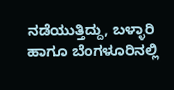ನಡೆಯುತ್ತಿದ್ದು, ಬಳ್ಳಾರಿ ಹಾಗೂ ಬೆಂಗಳೂರಿನಲ್ಲಿ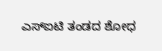ಎಸ್‌ಐಟಿ ತಂಡದ ಶೋಧ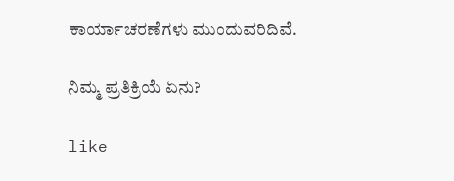ಕಾರ್ಯಾಚರಣೆಗಳು ಮುಂದುವರಿದಿವೆ.

ನಿಮ್ಮ ಪ್ರತಿಕ್ರಿಯೆ ಏನು?

like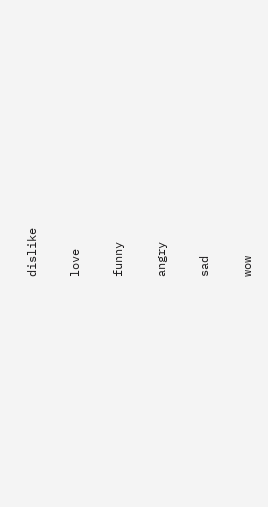dislike

love

funny

angry

sad

wow